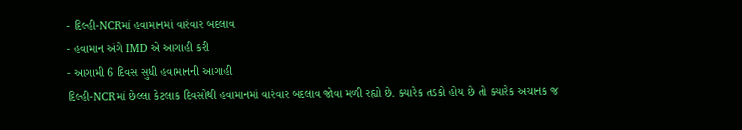- દિલ્હી-NCRમાં હવામાનમાં વારંવાર બદલાવ
- હવામાન અંગે IMD એ આગાહી કરી
- આગામી 6 દિવસ સુધી હવામાનની આગાહી
દિલ્હી-NCRમાં છેલ્લા કેટલાક દિવસોથી હવામાનમાં વારંવાર બદલાવ જોવા મળી રહ્યો છે. ક્યારેક તડકો હોય છે તો ક્યારેક અચાનક જ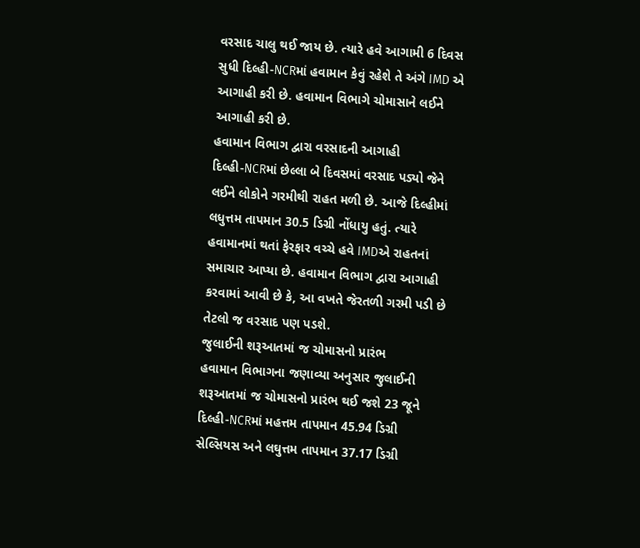વરસાદ ચાલુ થઈ જાય છે. ત્યારે હવે આગામી 6 દિવસ સુધી દિલ્હી-NCRમાં હવામાન કેવું રહેશે તે અંગે IMD એ આગાહી કરી છે. હવામાન વિભાગે ચોમાસાને લઈને આગાહી કરી છે.
હવામાન વિભાગ દ્વારા વરસાદની આગાહી
દિલ્હી-NCRમાં છેલ્લા બે દિવસમાં વરસાદ પડ્યો જેને લઈને લોકોને ગરમીથી રાહત મળી છે. આજે દિલ્હીમાં લધુત્તમ તાપમાન 30.5 ડિગ્રી નોંધાયુ હતું. ત્યારે હવામાનમાં થતાં ફેરફાર વચ્ચે હવે IMDએ રાહતનાં સમાચાર આપ્યા છે. હવામાન વિભાગ દ્વારા આગાહી કરવામાં આવી છે કે, આ વખતે જેરતળી ગરમી પડી છે તેટલો જ વરસાદ પણ પડશે.
જુલાઈની શરૂઆતમાં જ ચોમાસનો પ્રારંભ
હવામાન વિભાગના જણાવ્યા અનુસાર જુલાઈની શરૂઆતમાં જ ચોમાસનો પ્રારંભ થઈ જશે 23 જૂને દિલ્હી-NCRમાં મહત્તમ તાપમાન 45.94 ડિગ્રી સેલ્સિયસ અને લઘુત્તમ તાપમાન 37.17 ડિગ્રી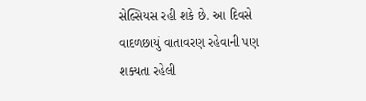સેલ્સિયસ રહી શકે છે. આ દિવસે વાદળછાયું વાતાવરણ રહેવાની પણ શક્યતા રહેલી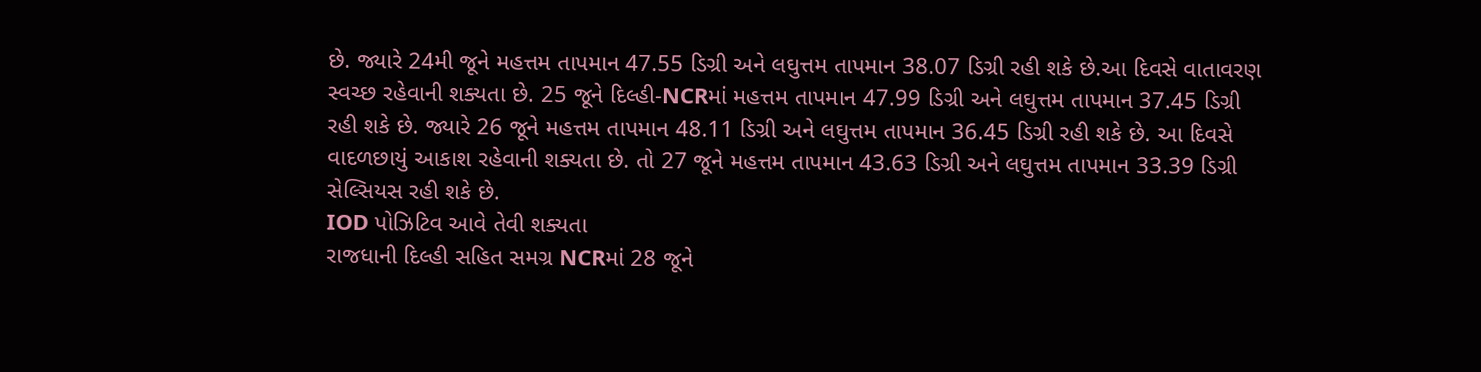છે. જ્યારે 24મી જૂને મહત્તમ તાપમાન 47.55 ડિગ્રી અને લઘુત્તમ તાપમાન 38.07 ડિગ્રી રહી શકે છે.આ દિવસે વાતાવરણ સ્વચ્છ રહેવાની શક્યતા છે. 25 જૂને દિલ્હી-NCRમાં મહત્તમ તાપમાન 47.99 ડિગ્રી અને લઘુત્તમ તાપમાન 37.45 ડિગ્રી રહી શકે છે. જ્યારે 26 જૂને મહત્તમ તાપમાન 48.11 ડિગ્રી અને લઘુત્તમ તાપમાન 36.45 ડિગ્રી રહી શકે છે. આ દિવસે વાદળછાયું આકાશ રહેવાની શક્યતા છે. તો 27 જૂને મહત્તમ તાપમાન 43.63 ડિગ્રી અને લઘુત્તમ તાપમાન 33.39 ડિગ્રી સેલ્સિયસ રહી શકે છે.
IOD પોઝિટિવ આવે તેવી શક્યતા
રાજધાની દિલ્હી સહિત સમગ્ર NCRમાં 28 જૂને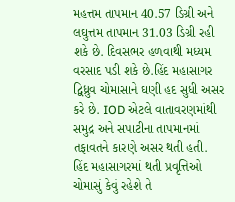મહત્તમ તાપમાન 40.57 ડિગ્રી અને લઘુત્તમ તાપમાન 31.03 ડિગ્રી રહી શકે છે. દિવસભર હળવાથી મધ્યમ વરસાદ પડી શકે છે.હિંદ મહાસાગર દ્વિધ્રુવ ચોમાસાને ઘણી હદ સુધી અસર કરે છે. IOD એટલે વાતાવરણમાંથી સમુદ્ર અને સપાટીના તાપમાનમાં તફાવતને કારણે અસર થતી હતી. હિંદ મહાસાગરમાં થતી પ્રવૃત્તિઓ ચોમાસું કેવું રહેશે તે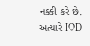નક્કી કરે છે. અત્યારે IOD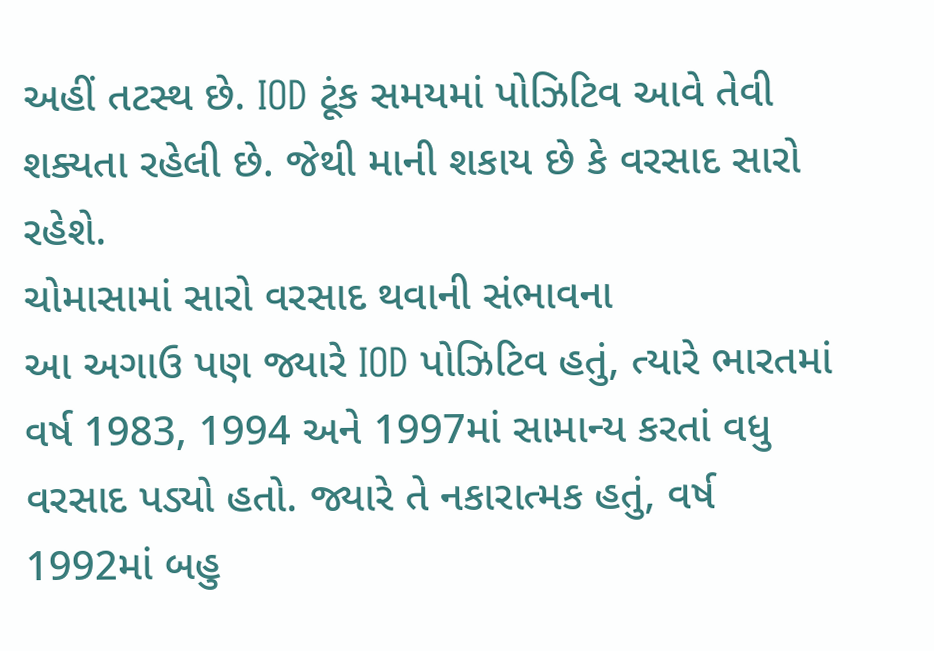અહીં તટસ્થ છે. IOD ટૂંક સમયમાં પોઝિટિવ આવે તેવી શક્યતા રહેલી છે. જેથી માની શકાય છે કે વરસાદ સારો રહેશે.
ચોમાસામાં સારો વરસાદ થવાની સંભાવના
આ અગાઉ પણ જ્યારે IOD પોઝિટિવ હતું, ત્યારે ભારતમાં વર્ષ 1983, 1994 અને 1997માં સામાન્ય કરતાં વધુ વરસાદ પડ્યો હતો. જ્યારે તે નકારાત્મક હતું, વર્ષ 1992માં બહુ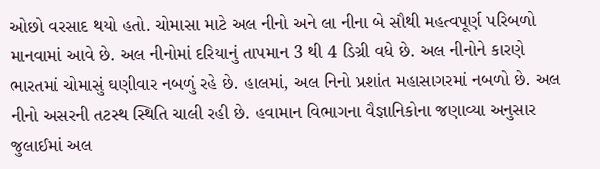ઓછો વરસાદ થયો હતો. ચોમાસા માટે અલ નીનો અને લા નીના બે સૌથી મહત્વપૂર્ણ પરિબળો માનવામાં આવે છે. અલ નીનોમાં દરિયાનું તાપમાન 3 થી 4 ડિગ્રી વધે છે. અલ નીનોને કારણે ભારતમાં ચોમાસું ઘણીવાર નબળું રહે છે. હાલમાં, અલ નિનો પ્રશાંત મહાસાગરમાં નબળો છે. અલ નીનો અસરની તટસ્થ સ્થિતિ ચાલી રહી છે. હવામાન વિભાગના વૈજ્ઞાનિકોના જણાવ્યા અનુસાર જુલાઈમાં અલ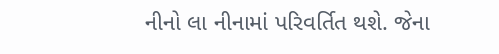નીનો લા નીનામાં પરિવર્તિત થશે. જેના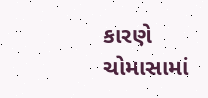કારણે ચોમાસામાં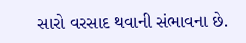સારો વરસાદ થવાની સંભાવના છે.